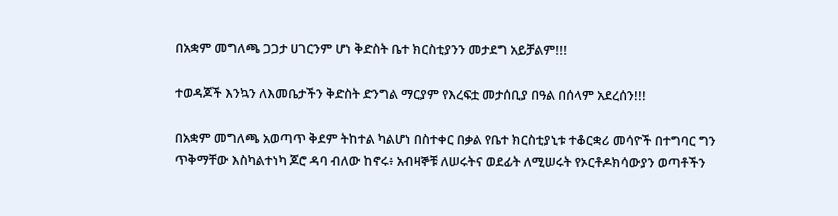በአቋም መግለጫ ጋጋታ ሀገርንም ሆነ ቅድስት ቤተ ክርስቲያንን መታደግ አይቻልም!!!

ተወዳጆች እንኳን ለእመቤታችን ቅድስት ድንግል ማርያም የእረፍቷ መታሰቢያ በዓል በሰላም አደረሰን!!!

በአቋም መግለጫ አወጣጥ ቅደም ትከተል ካልሆነ በስተቀር በቃል የቤተ ክርስቲያኒቱ ተቆርቋሪ መሳዮች በተግባር ግን ጥቅማቸው እስካልተነካ ጆሮ ዳባ ብለው ከኖሩ፥ አብዛኞቹ ለሠሩትና ወደፊት ለሚሠሩት የኦርቶዶክሳውያን ወጣቶችን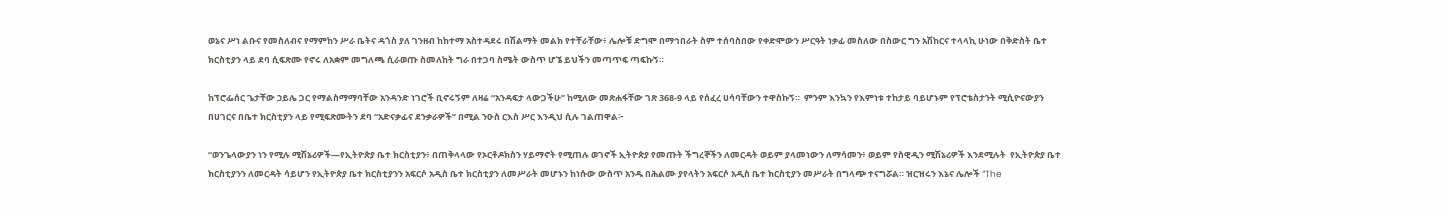ወኔና ሥነ ልቡና የመስለብና የማምከን ሥራ ቤትና ዳጎስ ያለ ገንዘብ ከከተማ አስተዳደሩ በሽልማት መልክ የተቸራቸው፥ ሌሎቹ ድግሞ በማኅበራት ስም ተሰባስበው የቀድሞውን ሥርዓት ነቃፊ መስለው በስውር ግን አሽከርና ተላላኪ ሁነው በቅድስት ቤተ ክርስቲያን ላይ ደባ ሲፍጽሙ የኖሩ ለአቋም መግለጫ ሲራወጡ ስመለከት ግራ በተጋባ ስሜት ውስጥ ሆኜ ይህችን መጣጥፍ ጣፍኩኝ።

ከፕሮፌሰር ጌታቸው ኃይሌ ጋር የማልስማማባቸው አንዳንድ ነገሮች ቢኖሩኝም ለዛሬ “አንዳፍታ ላውጋችሁ” ከሚለው መጽሐፋቸው ገጽ 368-9 ላይ የሰፈረ ሀሳባቸውን ተዋስኩኝ።  ምንም እንኳን የእምነቱ ተከታይ ባይሆኑም የፕሮቴስታንት ሚሲዮናውያን በሀገርና በቤተ ክርስቲያን ላይ የሚፍጽሙትን ደባ “አድናቃፊና ደንቃራዎች” በሚል ንዑስ ርእስ ሥር እንዲህ ሲሉ ገልጠዋል፦

“ወንጌላውያን ነን የሚሉ ሚሽኔሪዎች—የኢትዮጵያ ቤተ ክርስቲያን፥ በጠቅላላው የኦርቶዶክስን ሃይማኖት የሚጠሉ ወገኖች ኢትዮጵያ የመጡት ችግረኞችን ለመርዳት ወይም ያላመነውን ለማሳመን፥ ወይም የስዊዲን ሚሽኔሪዎች እንደሚሉት  የኢትዮጵያ ቤተ ክርስቲያንን ለመርዳት ሳይሆን የኢትዮጵያ ቤተ ክርስቲያንን አፍርሶ አዲስ ቤተ ክርስቲያን ለመሥራት መሆኑን ከነሱው ውስጥ አንዱ በሕልሙ ያየላትን አፍርሶ አዲስ ቤተ ክርስቲያን መሥራት በግላጭ ተናግሯል። ዝርዝሩን እኔና ሌሎች “The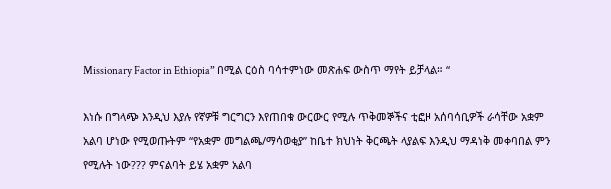Missionary Factor in Ethiopia” በሚል ርዕስ ባሳተምነው መጽሐፍ ውስጥ ማየት ይቻላል። “

እነሱ በግላጭ እንዲህ እያሉ የኛዎቹ ግርግርን እየጠበቁ ውርውር የሚሉ ጥቅመኞችና ቲፎዞ አሰባሳቢዎች ራሳቸው አቋም አልባ ሆነው የሚወጡትም “የአቋም መግልጫ/ማሳወቂያ” ከቤተ ክህነት ቅርጫት ላያልፍ እንዲህ ማዳነቅ መቀባበል ምን የሚሉት ነው??? ምናልባት ይሄ አቋም አልባ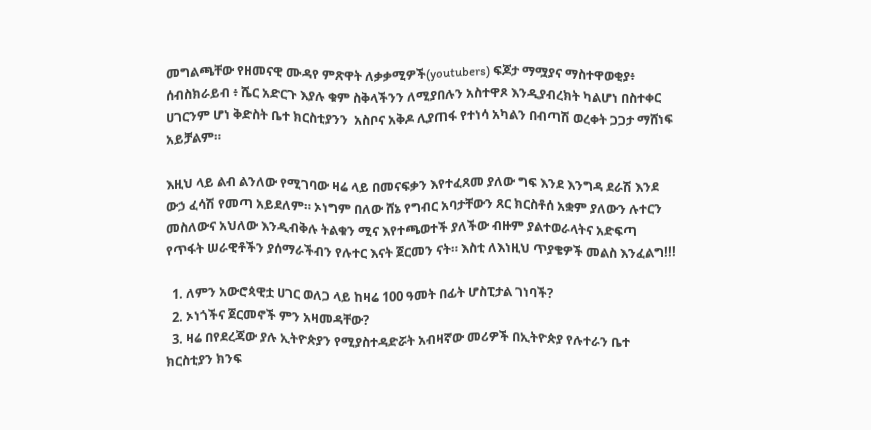መግልጫቸው የዘመናዊ ሙዳየ ምጽዋት ለቃቃሚዎች(youtubers) ፍጆታ ማሟያና ማስተዋወቂያ፥ ሰብስክራይብ ፥ ሼር አድርጉ እያሉ ቁም ስቅላችንን ለሚያበሉን አስተዋጾ እንዲያብረክት ካልሆነ በስተቀር ሀገርንም ሆነ ቅድስት ቤተ ክርስቲያንን  አስቦና አቅዶ ሊያጠፋ የተነሳ አካልን በብጣሽ ወረቀት ጋጋታ ማሸነፍ አይቻልም።

እዚህ ላይ ልብ ልንለው የሚገባው ዛሬ ላይ በመናፍቃን እየተፈጸመ ያለው ግፍ እንደ እንግዳ ደራሽ እንደ ውኃ ፈሳሽ የመጣ አይደለም። ኦነግም በለው ሸኔ የግብር አባታቸውን ጸር ክርስቶሰ አቋም ያለውን ሉተርን መስለውና አህለው እንዲብቅሉ ትልቁን ሚና እየተጫወተች ያለችው ብዙም ያልተወራላትና አድፍጣ የጥፋት ሠራዊቶችን ያሰማራችብን የሉተር እናት ጀርመን ናት። እስቲ ለእነዚህ ጥያቄዎች መልስ እንፈልግ!!!

  1. ለምን አውሮጳዊቷ ሀገር ወለጋ ላይ ከዛሬ 100 ዓመት በፊት ሆስፒታል ገነባች?
  2. ኦነጎችና ጀርመኖች ምን አዛመዳቸው?
  3. ዛሬ በየደረጃው ያሉ ኢትዮጵያን የሚያስተዳድሯት አብዛኛው መሪዎች በኢትዮጵያ የሉተራን ቤተ ክርስቲያን ክንፍ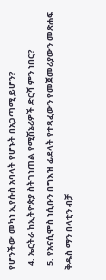የሆንችው መካነ ኢየሱስ አባላት የሆኑት በአጋጣሚ ይሆን?
  4. ኤርትራ ከኢትዮጵያ ስትገነጠል የሚሽኔሪዎች ድርሻ ምን ነበር?
  5. የአናሲሞስ ነሲቡን በግእዝ ፊደላት የተጻፈውን የመጀመሪያውን መጽሐፍ ቅዱስ ማን በላቲን ብቻ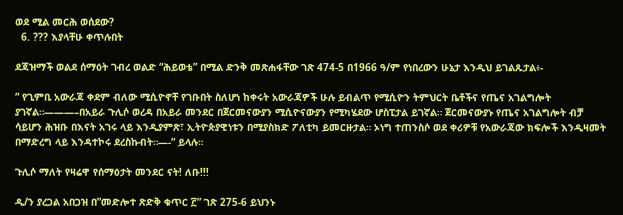ወደ ሚል መርሕ ወሰደው?
  6. ??? እያላቸሁ ቀጥሉበት

ደጃዝማች ወልደ ሰማዕት ገብረ ወልድ “ሕይወቴ” በሚል ድንቅ መጽሐፋቸው ገጽ 474-5 በ1966 ዓ/ም የነበረውን ሁኔታ እንዲህ ይገልጹታል፥-

“ የጊምቢ አውራጃ ቀደም ብለው ሚሲዮኖቸ የገቡበት ስለሆነ ከቀሩት አውራጃዎች ሁሉ ይብልጥ የሚሲዮን ትምህርት ቤቶችና የጤና አገልግሎት ያገኛል።———–በአይራ ጉሊሶ ወረዳ በአይራ መንደር በጀርመናውያን ሚሲዮናውያን የሚካሄደው ሆስፒታል ይገኛል። ጀርመናውያኑ የጤና አገልግሎት ብቻ ሳይሆን ሕዝቡ በእናት አገሩ ላይ እንዲያምጽ፣ ኢትዮጵያዊነቱን በሚያስክድ ፖለቲካ ይመርዙታል። ኦነግ ተጠንስሶ ወደ ቀሪዎቹ የአውራጃው ክፍሎች እንዲዛመት በማድረግ ላይ እንዳተኮሩ ደረስኩብት።—-“ ይላሉ።

ጉሊሶ ማለት የዛሬዋ የሰማዕታት መንደር ናት! ለቡ!!!

ዲ/ን ያረጋል አበጋዝ በ”መድሎተ ጽድቅ ቁጥር ፫” ገጽ 275-6 ይህንኑ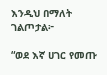እንዲህ በማለት ገልጦታል፦

“ወደ እኛ ሀገር የመጡ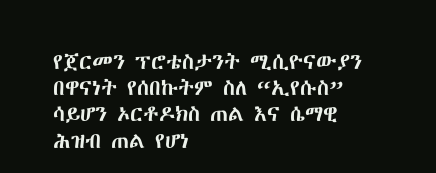የጀርመን ፕሮቴስታንት ሚሲዮናውያን በዋናነት የሰበኩትም ስለ “ኢየሱስ” ሳይሆን ኦርቶዶክስ ጠል እና ሴማዊ ሕዝብ ጠል የሆነ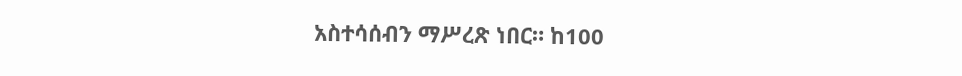አስተሳሰብን ማሥረጽ ነበር። ከ100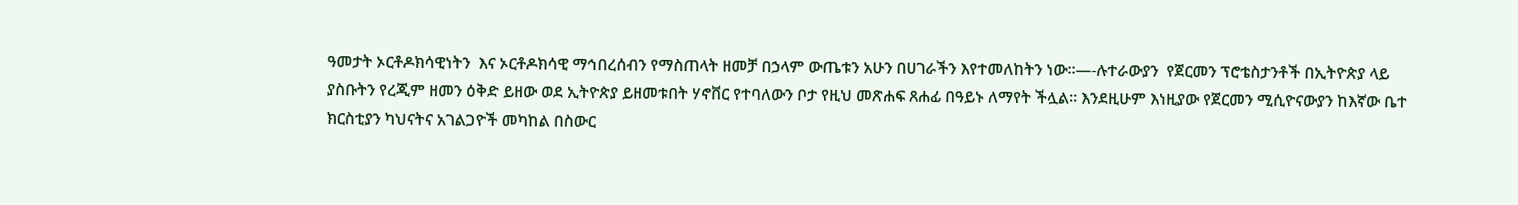ዓመታት ኦርቶዶክሳዊነትን  እና ኦርቶዶክሳዊ ማኅበረሰብን የማስጠላት ዘመቻ በኃላም ውጤቱን አሁን በሀገራችን እየተመለከትን ነው።—-ሉተራውያን  የጀርመን ፕሮቴስታንቶች በኢትዮጵያ ላይ ያስቡትን የረጂም ዘመን ዕቅድ ይዘው ወደ ኢትዮጵያ ይዘመቱበት ሃኖቨር የተባለውን ቦታ የዚህ መጽሐፍ ጸሐፊ በዓይኑ ለማየት ችሏል። እንደዚሁም እነዚያው የጀርመን ሚሲዮናውያን ከእኛው ቤተ ክርስቲያን ካህናትና አገልጋዮች መካከል በስውር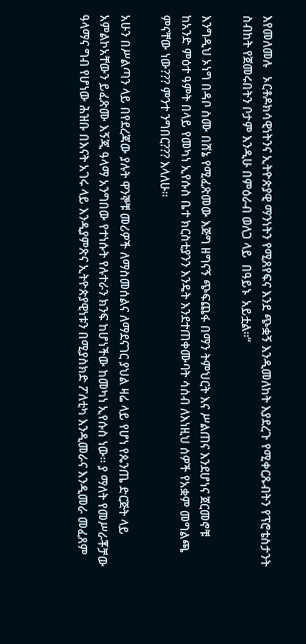እየመለመሉ   ኦርቶዶክሳዊነትንና ኢትዮጵያዊ ማንነትን የሚጸየፍና እንደ ጭቋኝ እንዲመለከት እያደረጉ የሚቀርጹብትን የፕሮቴስታንት ስብከት የጀመሩበትን ቦታም እንዲሁ በምዕራብ ወለጋ ላይ  በዓይኑ  አይቷል።“

እንግዲህ ኦነግ በዳቦ ስሙ በሸኔ የሚፈጽመው እጅግ ዘግናኝ ጭፍጨፋ በማን ትምህርት እና ሥልጠና እንደሆነና ጀርመኖቹ ከአንድ ምዕተ ዓምት በላይ የመካነ ኢየሱስ ቤተ ክርስቲያንን እንዴት እንደተጠቀሙባት ሳሰብ ለእነዚህ ሰዎች የአቋም መግልጫ ምናቸው ነው??? ምንተ ንግበር??? እላለሁ።

አሁን በሥልጣን ላይ በየደረጃው ያሉት ዋንኞቹ መሪዎች ለማስመሰልና ለማደናገር ያህል ዛሬ ላይ የሆነ የጴንጤ ድርጅት ላይ አምልኮአቸውን ይፈጽሙ እኝጂ ዓላማ አንግበው የተነሱት የሉተራን ክንፍ ከሆነችው ከመካነ ኢየሱስ ነው። ያ ማለት የመሥራቾቻው ዓላማና ግብ የሆነው ሕዝቡ በእናት አገሩ ላይ እንዲያምጽና ኢትዮጵያዊነቱን በሚያስክድ ፖለቲካ እንዲመራና እንዲመራ መፈጸም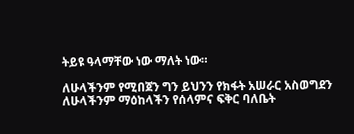ትይዩ ዓላማቸው ነው ማለት ነው።

ለሁላችንም የሚበጀን ግን ይህንን የክፋት አሠራር አስወግደን ለሁላችንም ማዕከላችን የሰላምና ፍቅር ባለቤት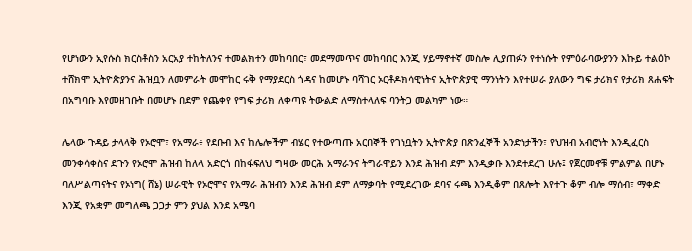የሆነውን ኢየሱስ ክርስቶስን አርአያ ተከትለንና ተመልክተን መከባበር፣ መደማመጥና መከባበር እንጂ ሃይማኖተኛ መስሎ ሊያጠፉን የተነሱት የምዕራባውያንን እኩይ ተልዕኮ ተሸክሞ ኢትዮጵያንና ሕዝቧን ለመምራት መሞከር ሩቅ የማያደርስ ጎዳና ከመሆኑ ባሻገር ኦርቶዶክሳዊነትና ኢትዮጵያዊ ማንነትን እየተሠራ ያለውን ግፍ ታሪክና የታሪክ ጸሐፍት በአግባቡ እየመዘገቡት በመሆኑ በደም የጨቀየ የግፍ ታሪክ ለቀጣዩ ትውልድ ለማስተላለፍ ባንትጋ መልካም ነው።

ሌላው ጉዳይ ታላላቅ የኦሮሞ፣ የአማራ፥ የደቡብ እና ከሌሎችም ብሄር የተውጣጡ አርበኞች የገነቧትን ኢትዮጵያ በጽንፈኞች አንድነታችን፣ የህዝብ አብሮነት እንዲፈርስ መንቀሳቀስና ደጉን የኦሮሞ ሕዝብ ከለላ አድርጎ በከፋፍለህ ግዛው መርሕ አማራንና ትግራዋይን እንደ ሕዝብ ደም እንዲቃቡ እንደተደረገ ሁሉ፤ የጀርመኖቹ ምልምል በሆኑ ባለሥልጣናትና የኦነግ( ሸኔ) ሠራዊት የኦሮሞና የአማራ ሕዝብን እንደ ሕዝብ ደም ለማቃባት የሚደረገው ደባና ሩጫ እንዲቆም በጸሎት እየተጉ ቆም ብሎ ማሰብ፣ ማቀድ እንጂ የአቋም መግለጫ ጋጋታ ምን ያህል እንደ አሜባ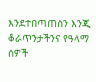እንደተበጣጠስን እንጂ ቆራጥንታችንና የዓላማ ሰዎች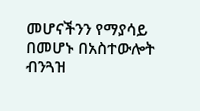መሆናችንን የማያሳይ በመሆኑ በአስተውሎት ብንጓዝ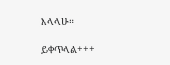እላላሁ።

ይቀጥላል+++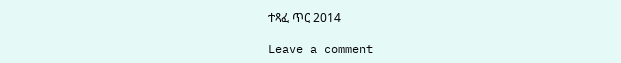ተጻፈ ጥር 2014

Leave a comment